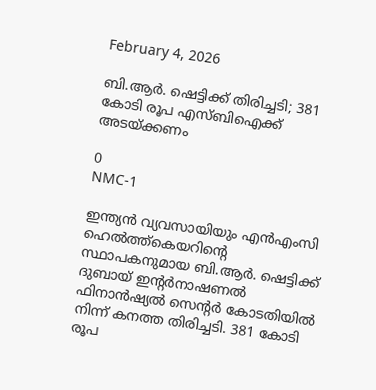February 4, 2026

ബി.ആർ. ഷെട്ടിക്ക് തിരിച്ചടി; 381 കോടി രൂപ എസ്ബിഐക്ക് അടയ്‌ക്കണം

0
NMC-1

ഇന്ത്യൻ വ്യവസായിയും എൻഎംസി ഹെൽത്ത്‌കെയറിന്റെ സ്ഥാപകനുമായ ബി.ആർ. ഷെട്ടിക്ക് ദുബായ് ഇന്റർനാഷണൽ ഫിനാൻഷ്യൽ സെന്റർ കോടതിയിൽ നിന്ന് കനത്ത തിരിച്ചടി. 381 കോടി രൂപ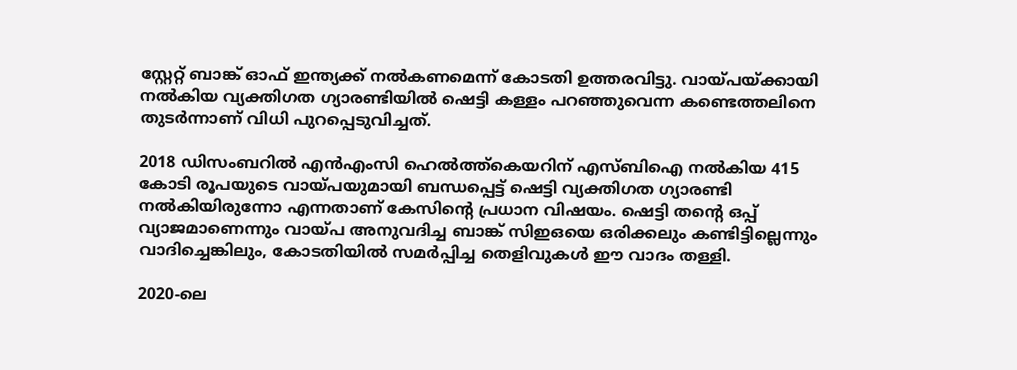സ്റ്റേറ്റ് ബാങ്ക് ഓഫ് ഇന്ത്യക്ക് നൽകണമെന്ന് കോടതി ഉത്തരവിട്ടു. വായ്പയ്ക്കായി നൽകിയ വ്യക്തിഗത ഗ്യാരണ്ടിയിൽ ഷെട്ടി കള്ളം പറഞ്ഞുവെന്ന കണ്ടെത്തലിനെ തുടർന്നാണ് വിധി പുറപ്പെടുവിച്ചത്.

2018 ഡിസംബറിൽ എൻഎംസി ഹെൽത്ത്‌കെയറിന് എസ്ബിഐ നൽകിയ 415 കോടി രൂപയുടെ വായ്പയുമായി ബന്ധപ്പെട്ട് ഷെട്ടി വ്യക്തിഗത ഗ്യാരണ്ടി നൽകിയിരുന്നോ എന്നതാണ് കേസിന്റെ പ്രധാന വിഷയം. ഷെട്ടി തന്റെ ഒപ്പ് വ്യാജമാണെന്നും വായ്പ അനുവദിച്ച ബാങ്ക് സിഇഒയെ ഒരിക്കലും കണ്ടിട്ടില്ലെന്നും വാദിച്ചെങ്കിലും, കോടതിയിൽ സമർപ്പിച്ച തെളിവുകൾ ഈ വാദം തള്ളി.

2020-ലെ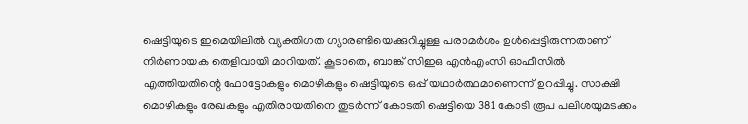ഷെട്ടിയുടെ ഇമെയിലിൽ വ്യക്തിഗത ഗ്യാരണ്ടിയെക്കുറിച്ചുള്ള പരാമർശം ഉൾപ്പെട്ടിരുന്നതാണ് നിർണായക തെളിവായി മാറിയത്. കൂടാതെ, ബാങ്ക് സിഇഒ എൻഎംസി ഓഫീസിൽ എത്തിയതിന്റെ ഫോട്ടോകളും മൊഴികളും ഷെട്ടിയുടെ ഒപ്പ് യഥാർത്ഥമാണെന്ന് ഉറപ്പിച്ചു. സാക്ഷി മൊഴികളും രേഖകളും എതിരായതിനെ തുടർന്ന് കോടതി ഷെട്ടിയെ 381 കോടി രൂപ പലിശയുമടക്കം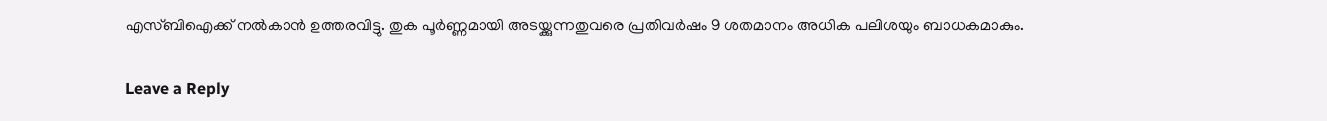എസ്ബിഐക്ക് നൽകാൻ ഉത്തരവിട്ടു. തുക പൂർണ്ണമായി അടയ്ക്കുന്നതുവരെ പ്രതിവർഷം 9 ശതമാനം അധിക പലിശയും ബാധകമാകും.

Leave a Reply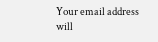Your email address will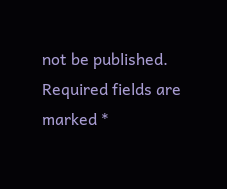not be published. Required fields are marked *